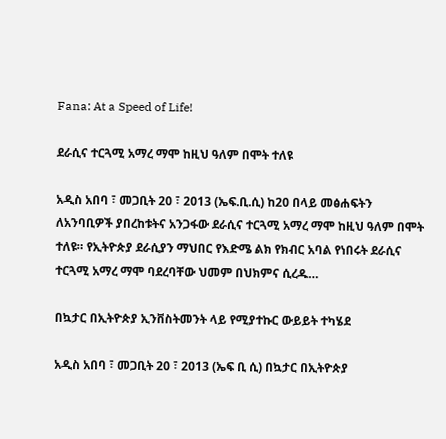Fana: At a Speed of Life!

ደራሲና ተርጓሚ አማረ ማሞ ከዚህ ዓለም በሞት ተለዩ

አዲስ አበባ ፣ መጋቢት 20 ፣ 2013 (ኤፍ.ቢ.ሲ) ከ20 በላይ መፅሐፍትን ለአንባቢዎች ያበረከቱትና አንጋፋው ደራሲና ተርጓሚ አማረ ማሞ ከዚህ ዓለም በሞት ተለዩ። የኢትዮጵያ ደራሲያን ማህበር የእድሜ ልክ የክብር አባል የነበሩት ደራሲና ተርጓሚ አማረ ማሞ ባደረባቸው ህመም በህክምና ሲረዱ…

በኳታር በኢትዮጵያ ኢንቨስትመንት ላይ የሚያተኩር ውይይት ተካሄደ

አዲስ አበባ ፣ መጋቢት 20 ፣ 2013 (ኤፍ ቢ ሲ) በኳታር በኢትዮጵያ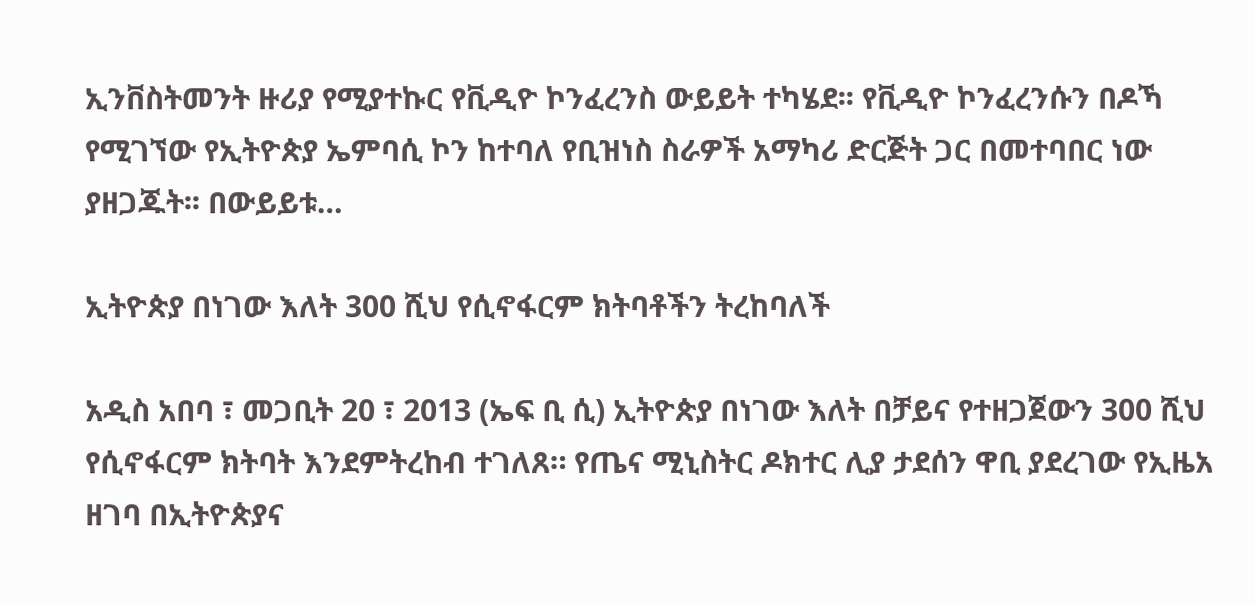ኢንቨስትመንት ዙሪያ የሚያተኩር የቪዲዮ ኮንፈረንስ ውይይት ተካሄደ፡፡ የቪዲዮ ኮንፈረንሱን በዶኻ የሚገኘው የኢትዮጵያ ኤምባሲ ኮን ከተባለ የቢዝነስ ስራዎች አማካሪ ድርጅት ጋር በመተባበር ነው ያዘጋጁት፡፡ በውይይቱ…

ኢትዮጵያ በነገው እለት 300 ሺህ የሲኖፋርም ክትባቶችን ትረከባለች

አዲስ አበባ ፣ መጋቢት 20 ፣ 2013 (ኤፍ ቢ ሲ) ኢትዮጵያ በነገው እለት በቻይና የተዘጋጀውን 300 ሺህ የሲኖፋርም ክትባት እንደምትረከብ ተገለጸ። የጤና ሚኒስትር ዶክተር ሊያ ታደሰን ዋቢ ያደረገው የኢዜአ ዘገባ በኢትዮጵያና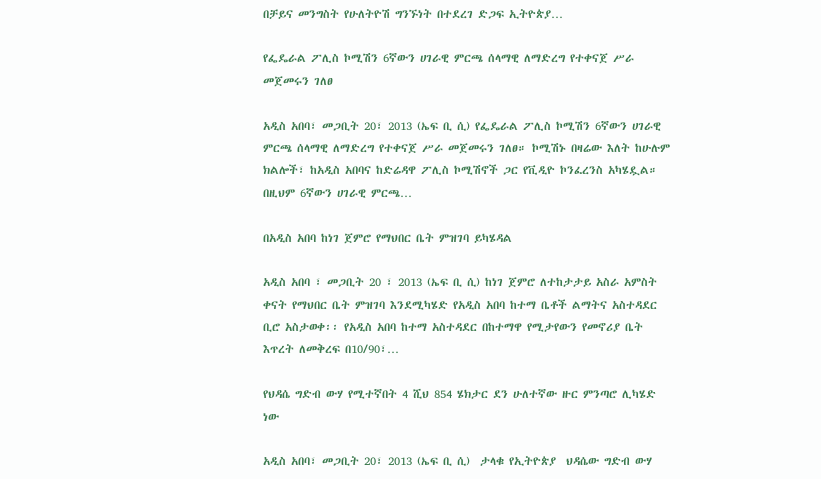በቻይና መንግስት የሁለትዮሽ ግንኙነት በተደረገ ድጋፍ ኢትዮጵያ…

የፌዴራል ፖሊስ ኮሚሽን 6ኛውን ሀገራዊ ምርጫ ሰላማዊ ለማድረግ የተቀናጀ ሥራ መጀመሩን ገለፀ

አዲስ አበባ፣ መጋቢት 20፣ 2013 (ኤፍ ቢ ሲ) የፌዴራል ፖሊስ ኮሚሽን 6ኛውን ሀገራዊ ምርጫ ሰላማዊ ለማድረግ የተቀናጀ ሥራ መጀመሩን ገለፀ። ኮሚሽኑ በዛሬው እለት ከሁሉም ክልሎች፣ ከአዲስ አበባና ከድሬዳዋ ፖሊስ ኮሚሽኖች ጋር የቪዲዮ ኮንፈረንስ አካሄዷል። በዚህም 6ኛውን ሀገራዊ ምርጫ…

በአዲስ አበባ ከነገ ጀምሮ የማህበር ቤት ምዝገባ ይካሄዳል

አዲስ አበባ ፣ መጋቢት 20 ፣ 2013 (ኤፍ ቢ ሲ) ከነገ ጀምሮ ለተከታታይ አስራ አምስት ቀናት የማህበር ቤት ምዝገባ እንደሚካሄድ የአዲስ አበባ ከተማ ቤቶች ልማትና አስተዳደር ቢሮ አስታወቀ፡፡ የአዲስ አበባ ከተማ አስተዳደር በከተማዋ የሚታየውን የመኖሪያ ቤት እጥረት ለመቅረፍ በ10/90፣…

የህዳሴ ግድብ ውሃ የሚተኛበት 4 ሺህ 854 ሄክታር ደን ሁለተኛው ዙር ምንጣሮ ሊካሄድ ነው

አዲስ አበባ፣ መጋቢት 20፣ 2013 (ኤፍ ቢ ሲ)  ታላቁ የኢትዮጵያ  ህዳሴው ግድብ ውሃ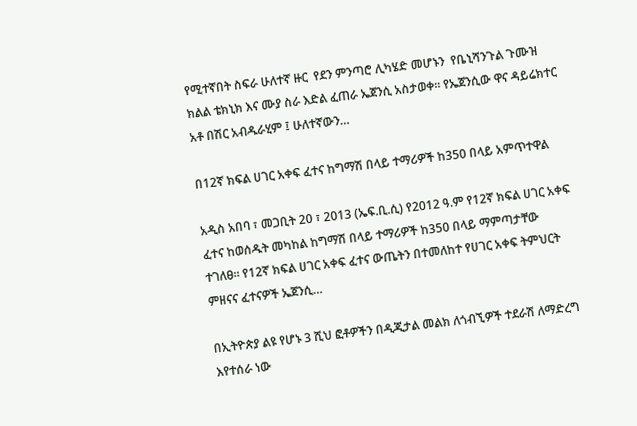የሚተኛበት ስፍራ ሁለተኛ ዙር  የደን ምንጣሮ ሊካሄድ መሆኑን  የቤኒሻንጉል ጉሙዝ ክልል ቴክኒክ እና ሙያ ስራ እድል ፈጠራ ኤጀንሲ አስታወቀ። የኤጀንሲው ዋና ዳይሬክተር አቶ በሽር አብዱራሂም ፤ ሁለተኛውን…

በ12ኛ ክፍል ሀገር አቀፍ ፈተና ከግማሽ በላይ ተማሪዎች ከ350 በላይ አምጥተዋል

አዲስ አበባ ፣ መጋቢት 20 ፣ 2013 (ኤፍ.ቢ.ሲ) የ2012 ዓ.ም የ12ኛ ክፍል ሀገር አቀፍ ፈተና ከወሰዱት መካከል ከግማሽ በላይ ተማሪዎች ከ350 በላይ ማምጣታቸው ተገለፀ። የ12ኛ ክፍል ሀገር አቀፍ ፈተና ውጤትን በተመለከተ የሀገር አቀፍ ትምህርት ምዘናና ፈተናዎች ኤጀንሲ…

በኢትዮጵያ ልዩ የሆኑ 3 ሺህ ፎቶዎችን በዲጂታል መልክ ለጎብኚዎች ተደራሽ ለማድረግ እየተሰራ ነው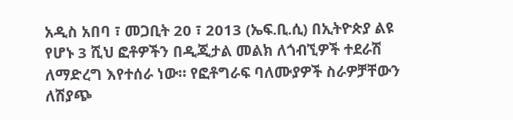አዲስ አበባ ፣ መጋቢት 20 ፣ 2013 (ኤፍ.ቢ.ሲ) በኢትዮጵያ ልዩ የሆኑ 3 ሺህ ፎቶዎችን በዲጂታል መልክ ለጎብኚዎች ተደራሽ ለማድረግ እየተሰራ ነው። የፎቶግራፍ ባለሙያዎች ስራዎቻቸውን ለሽያጭ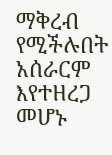ማቅረብ የሚችሉበት አሰራርም እየተዘረጋ መሆኑ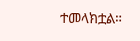ተመላክቷል።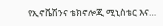የኢኖቬሽንና ቴክኖሎጂ ሚኒስቴር እና…